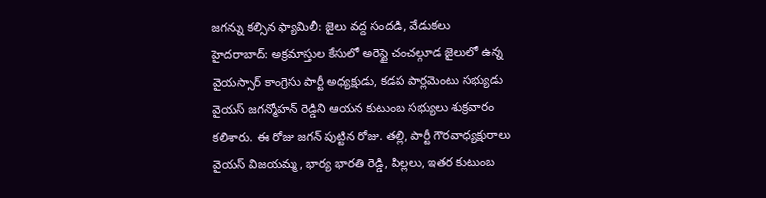జగన్ను కల్సిన ఫ్యామిలీ: జైలు వద్ద సందడి, వేడుకలు
హైదరాబాద్: అక్రమాస్తుల కేసులో అరెస్టై చంచల్గూడ జైలులో ఉన్న వైయస్సార్ కాంగ్రెసు పార్టీ అధ్యక్షుడు, కడప పార్లమెంటు సభ్యుడు వైయస్ జగన్మోహన్ రెడ్డిని ఆయన కుటుంబ సభ్యులు శుక్రవారం కలిశారు. ఈ రోజు జగన్ పుట్టిన రోజు. తల్లి, పార్టీ గౌరవాధ్యక్షురాలు వైయస్ విజయమ్మ, భార్య భారతి రెడ్డి, పిల్లలు, ఇతర కుటుంబ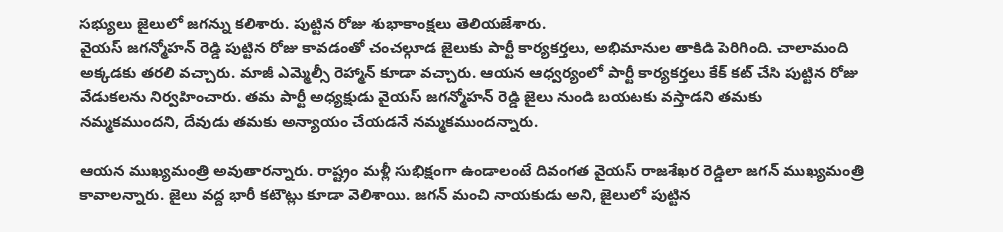సభ్యులు జైలులో జగన్ను కలిశారు. పుట్టిన రోజు శుభాకాంక్షలు తెలియజేశారు.
వైయస్ జగన్మోహన్ రెడ్డి పుట్టిన రోజు కావడంతో చంచల్గూడ జైలుకు పార్టీ కార్యకర్తలు, అభిమానుల తాకిడి పెరిగింది. చాలామంది అక్కడకు తరలి వచ్చారు. మాజీ ఎమ్మెల్సీ రెహ్మాన్ కూడా వచ్చారు. ఆయన ఆధ్వర్యంలో పార్టీ కార్యకర్తలు కేక్ కట్ చేసి పుట్టిన రోజు వేడుకలను నిర్వహించారు. తమ పార్టీ అధ్యక్షుడు వైయస్ జగన్మోహన్ రెడ్డి జైలు నుండి బయటకు వస్తాడని తమకు నమ్మకముందని, దేవుడు తమకు అన్యాయం చేయడనే నమ్మకముందన్నారు.

ఆయన ముఖ్యమంత్రి అవుతారన్నారు. రాష్ట్రం మళ్లీ సుభిక్షంగా ఉండాలంటే దివంగత వైయస్ రాజశేఖర రెడ్డిలా జగన్ ముఖ్యమంత్రి కావాలన్నారు. జైలు వద్ద భారీ కటౌట్లు కూడా వెలిశాయి. జగన్ మంచి నాయకుడు అని, జైలులో పుట్టిన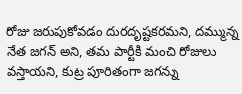రోజు జరుపుకోవడం దురదృష్టకరమని, దమ్మున్న నేత జగన్ అని, తమ పార్టీకి మంచి రోజులు వస్తాయని, కుట్ర పూరితంగా జగన్ను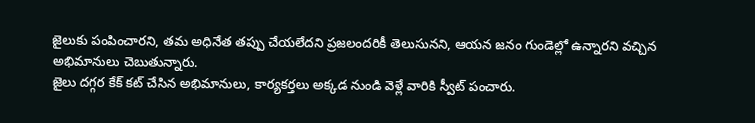జైలుకు పంపించారని, తమ అధినేత తప్పు చేయలేదని ప్రజలందరికీ తెలుసునని, ఆయన జనం గుండెల్లో ఉన్నారని వచ్చిన అభిమానులు చెబుతున్నారు.
జైలు దగ్గర కేక్ కట్ చేసిన అభిమానులు, కార్యకర్తలు అక్కడ నుండి వెళ్లే వారికి స్వీట్ పంచారు.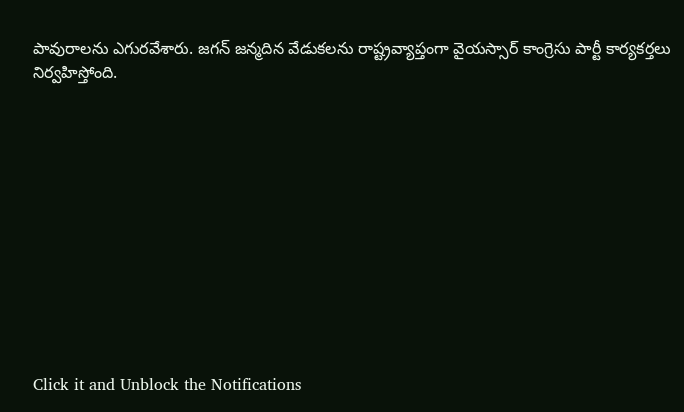పావురాలను ఎగురవేశారు. జగన్ జన్మదిన వేడుకలను రాష్ట్రవ్యాప్తంగా వైయస్సార్ కాంగ్రెసు పార్టీ కార్యకర్తలు నిర్వహిస్తోంది.












Click it and Unblock the Notifications